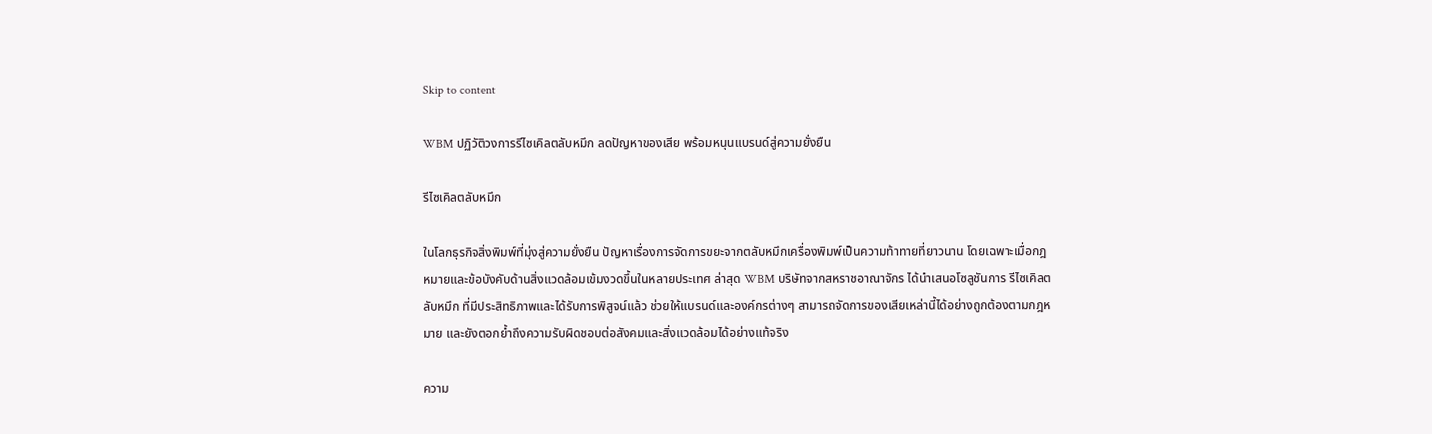Skip to content

WBM ปฏิวัติวงการรีไซเคิลตลับหมึก ลดปัญหาของเสีย พร้อมหนุนแบรนด์สู่ความยั่งยืน

รีไซเคิลตลับหมึก

ในโลกธุรกิจสิ่งพิมพ์ที่มุ่งสู่ความยั่งยืน ปัญหาเรื่องการจัดการขยะจากตลับหมึกเครื่องพิมพ์เป็นความท้าทายที่ยาวนาน โดยเฉพาะเมื่อกฎหมายและข้อบังคับด้านสิ่งแวดล้อมเข้มงวดขึ้นในหลายประเทศ ล่าสุด WBM บริษัทจากสหราชอาณาจักร ได้นำเสนอโซลูชันการ รีไซเคิลตลับหมึก ที่มีประสิทธิภาพและได้รับการพิสูจน์แล้ว ช่วยให้แบรนด์และองค์กรต่างๆ สามารถจัดการของเสียเหล่านี้ได้อย่างถูกต้องตามกฎหมาย และยังตอกย้ำถึงความรับผิดชอบต่อสังคมและสิ่งแวดล้อมได้อย่างแท้จริง

ความ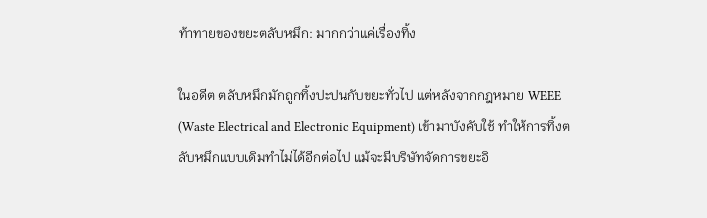ท้าทายของขยะตลับหมึก: มากกว่าแค่เรื่องทิ้ง

ในอดีต ตลับหมึกมักถูกทิ้งปะปนกับขยะทั่วไป แต่หลังจากกฎหมาย WEEE (Waste Electrical and Electronic Equipment) เข้ามาบังคับใช้ ทำให้การทิ้งตลับหมึกแบบเดิมทำไม่ได้อีกต่อไป แม้จะมีบริษัทจัดการขยะอิ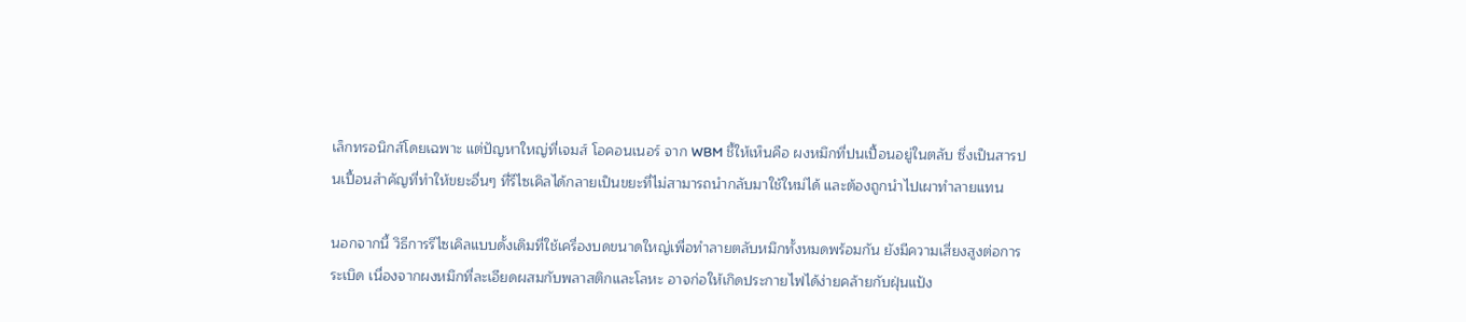เล็กทรอนิกส์โดยเฉพาะ แต่ปัญหาใหญ่ที่เจมส์ โอคอนเนอร์ จาก WBM ชี้ให้เห็นคือ ผงหมึกที่ปนเปื้อนอยู่ในตลับ ซึ่งเป็นสารปนเปื้อนสำคัญที่ทำให้ขยะอื่นๆ ที่รีไซเคิลได้กลายเป็นขยะที่ไม่สามารถนำกลับมาใช้ใหม่ได้ และต้องถูกนำไปเผาทำลายแทน

นอกจากนี้ วิธีการรีไซเคิลแบบดั้งเดิมที่ใช้เครื่องบดขนาดใหญ่เพื่อทำลายตลับหมึกทั้งหมดพร้อมกัน ยังมีความเสี่ยงสูงต่อการระเบิด เนื่องจากผงหมึกที่ละเอียดผสมกับพลาสติกและโลหะ อาจก่อให้เกิดประกายไฟได้ง่ายคล้ายกับฝุ่นแป้ง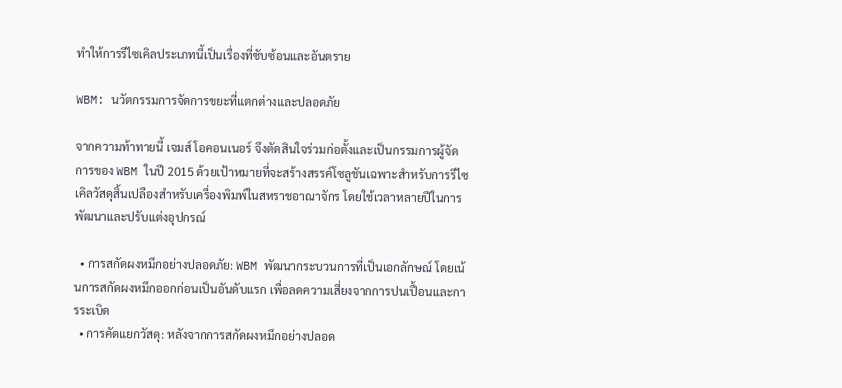ทำให้การรีไซเคิลประเภทนี้เป็นเรื่องที่ซับซ้อนและอันตราย

WBM: นวัตกรรมการจัดการขยะที่แตกต่างและปลอดภัย

จากความท้าทายนี้ เจมส์ โอคอนเนอร์ จึงตัดสินใจร่วมก่อตั้งและเป็นกรรมการผู้จัดการของ WBM ในปี 2015 ด้วยเป้าหมายที่จะสร้างสรรค์โซลูชันเฉพาะสำหรับการรีไซเคิลวัสดุสิ้นเปลืองสำหรับเครื่องพิมพ์ในสหราชอาณาจักร โดยใช้เวลาหลายปีในการพัฒนาและปรับแต่งอุปกรณ์

  • การสกัดผงหมึกอย่างปลอดภัย: WBM พัฒนากระบวนการที่เป็นเอกลักษณ์ โดยเน้นการสกัดผงหมึกออกก่อนเป็นอันดับแรก เพื่อลดความเสี่ยงจากการปนเปื้อนและการระเบิด
  • การคัดแยกวัสดุ: หลังจากการสกัดผงหมึกอย่างปลอด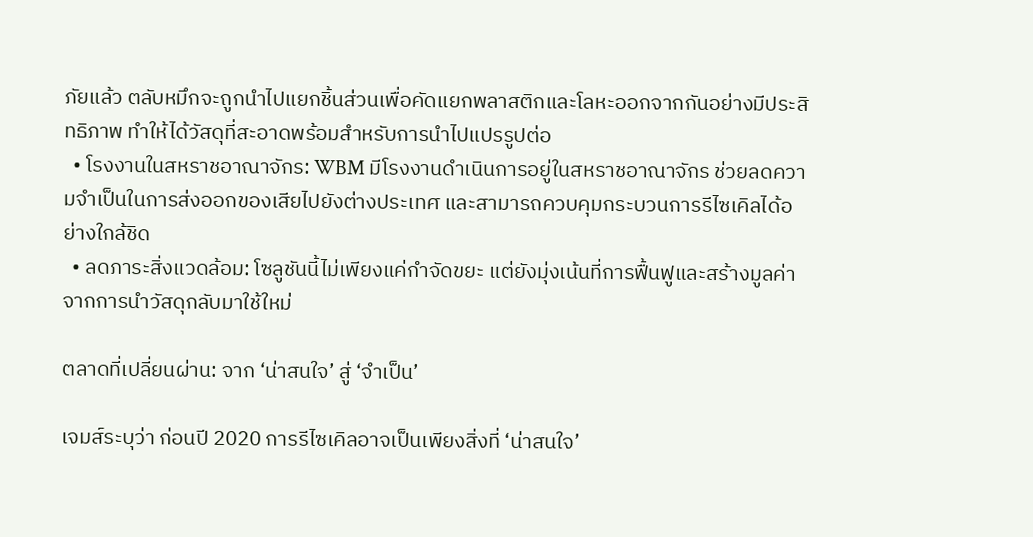ภัยแล้ว ตลับหมึกจะถูกนำไปแยกชิ้นส่วนเพื่อคัดแยกพลาสติกและโลหะออกจากกันอย่างมีประสิทธิภาพ ทำให้ได้วัสดุที่สะอาดพร้อมสำหรับการนำไปแปรรูปต่อ
  • โรงงานในสหราชอาณาจักร: WBM มีโรงงานดำเนินการอยู่ในสหราชอาณาจักร ช่วยลดความจำเป็นในการส่งออกของเสียไปยังต่างประเทศ และสามารถควบคุมกระบวนการรีไซเคิลได้อย่างใกล้ชิด
  • ลดภาระสิ่งแวดล้อม: โซลูชันนี้ไม่เพียงแค่กำจัดขยะ แต่ยังมุ่งเน้นที่การฟื้นฟูและสร้างมูลค่าจากการนำวัสดุกลับมาใช้ใหม่

ตลาดที่เปลี่ยนผ่าน: จาก ‘น่าสนใจ’ สู่ ‘จำเป็น’

เจมส์ระบุว่า ก่อนปี 2020 การรีไซเคิลอาจเป็นเพียงสิ่งที่ ‘น่าสนใจ’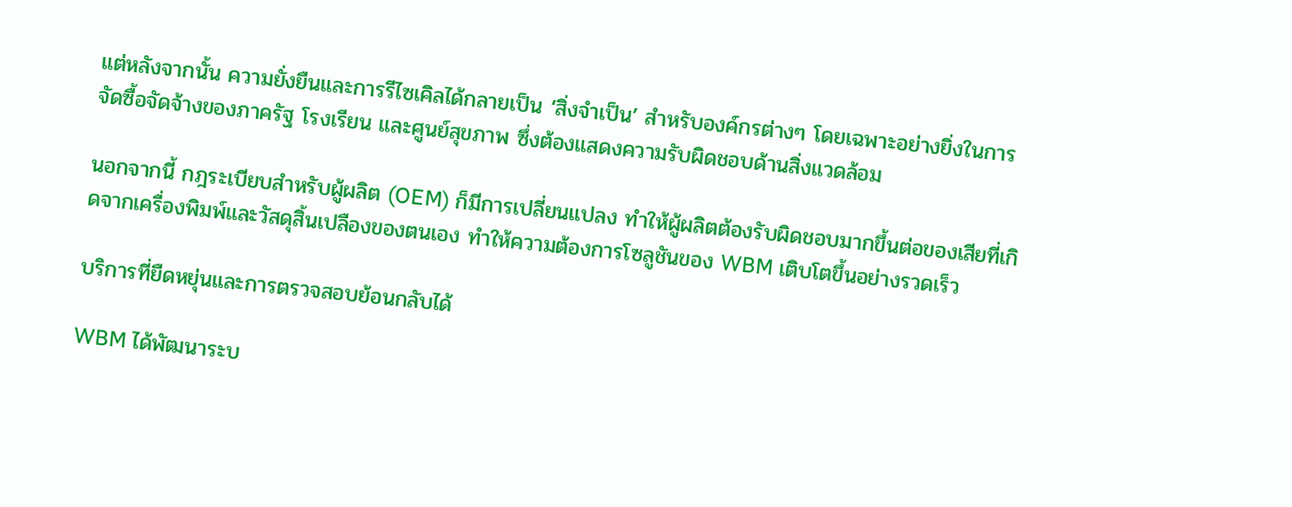แต่หลังจากนั้น ความยั่งยืนและการรีไซเคิลได้กลายเป็น ‘สิ่งจำเป็น’ สำหรับองค์กรต่างๆ โดยเฉพาะอย่างยิ่งในการจัดซื้อจัดจ้างของภาครัฐ โรงเรียน และศูนย์สุขภาพ ซึ่งต้องแสดงความรับผิดชอบด้านสิ่งแวดล้อม

นอกจากนี้ กฎระเบียบสำหรับผู้ผลิต (OEM) ก็มีการเปลี่ยนแปลง ทำให้ผู้ผลิตต้องรับผิดชอบมากขึ้นต่อของเสียที่เกิดจากเครื่องพิมพ์และวัสดุสิ้นเปลืองของตนเอง ทำให้ความต้องการโซลูชันของ WBM เติบโตขึ้นอย่างรวดเร็ว

บริการที่ยืดหยุ่นและการตรวจสอบย้อนกลับได้

WBM ได้พัฒนาระบ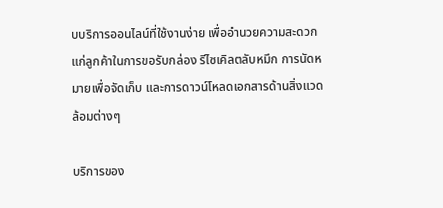บบริการออนไลน์ที่ใช้งานง่าย เพื่ออำนวยความสะดวกแก่ลูกค้าในการขอรับกล่อง รีไซเคิลตลับหมึก การนัดหมายเพื่อจัดเก็บ และการดาวน์โหลดเอกสารด้านสิ่งแวดล้อมต่างๆ

บริการของ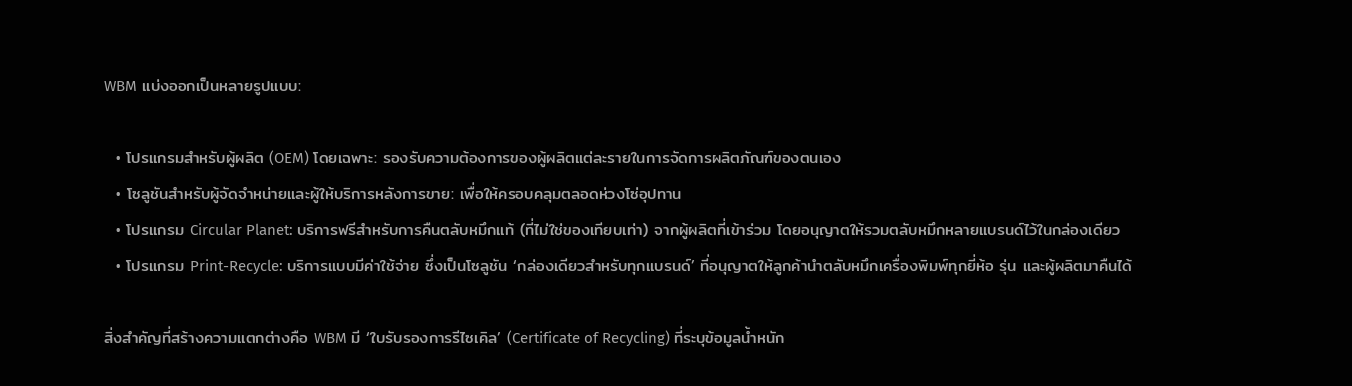WBM แบ่งออกเป็นหลายรูปแบบ:

  • โปรแกรมสำหรับผู้ผลิต (OEM) โดยเฉพาะ: รองรับความต้องการของผู้ผลิตแต่ละรายในการจัดการผลิตภัณฑ์ของตนเอง
  • โซลูชันสำหรับผู้จัดจำหน่ายและผู้ให้บริการหลังการขาย: เพื่อให้ครอบคลุมตลอดห่วงโซ่อุปทาน
  • โปรแกรม Circular Planet: บริการฟรีสำหรับการคืนตลับหมึกแท้ (ที่ไม่ใช่ของเทียบเท่า) จากผู้ผลิตที่เข้าร่วม โดยอนุญาตให้รวมตลับหมึกหลายแบรนด์ไว้ในกล่องเดียว
  • โปรแกรม Print-Recycle: บริการแบบมีค่าใช้จ่าย ซึ่งเป็นโซลูชัน ‘กล่องเดียวสำหรับทุกแบรนด์’ ที่อนุญาตให้ลูกค้านำตลับหมึกเครื่องพิมพ์ทุกยี่ห้อ รุ่น และผู้ผลิตมาคืนได้

สิ่งสำคัญที่สร้างความแตกต่างคือ WBM มี ‘ใบรับรองการรีไซเคิล’ (Certificate of Recycling) ที่ระบุข้อมูลน้ำหนัก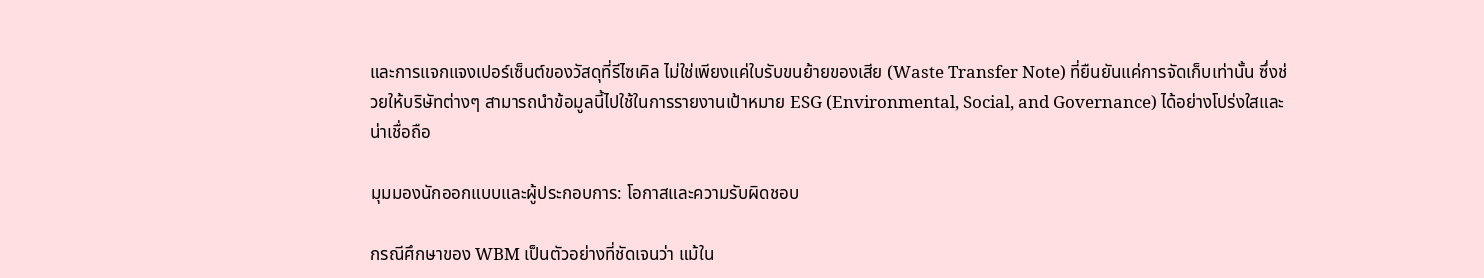และการแจกแจงเปอร์เซ็นต์ของวัสดุที่รีไซเคิล ไม่ใช่เพียงแค่ใบรับขนย้ายของเสีย (Waste Transfer Note) ที่ยืนยันแค่การจัดเก็บเท่านั้น ซึ่งช่วยให้บริษัทต่างๆ สามารถนำข้อมูลนี้ไปใช้ในการรายงานเป้าหมาย ESG (Environmental, Social, and Governance) ได้อย่างโปร่งใสและน่าเชื่อถือ

มุมมองนักออกแบบและผู้ประกอบการ: โอกาสและความรับผิดชอบ

กรณีศึกษาของ WBM เป็นตัวอย่างที่ชัดเจนว่า แม้ใน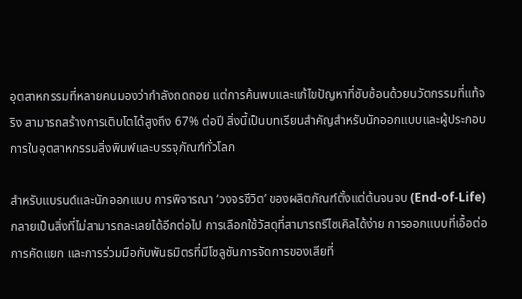อุตสาหกรรมที่หลายคนมองว่ากำลังถดถอย แต่การค้นพบและแก้ไขปัญหาที่ซับซ้อนด้วยนวัตกรรมที่แท้จริง สามารถสร้างการเติบโตได้สูงถึง 67% ต่อปี สิ่งนี้เป็นบทเรียนสำคัญสำหรับนักออกแบบและผู้ประกอบการในอุตสาหกรรมสิ่งพิมพ์และบรรจุภัณฑ์ทั่วโลก

สำหรับแบรนด์และนักออกแบบ การพิจารณา ‘วงจรชีวิต’ ของผลิตภัณฑ์ตั้งแต่ต้นจนจบ (End-of-Life) กลายเป็นสิ่งที่ไม่สามารถละเลยได้อีกต่อไป การเลือกใช้วัสดุที่สามารถรีไซเคิลได้ง่าย การออกแบบที่เอื้อต่อการคัดแยก และการร่วมมือกับพันธมิตรที่มีโซลูชันการจัดการของเสียที่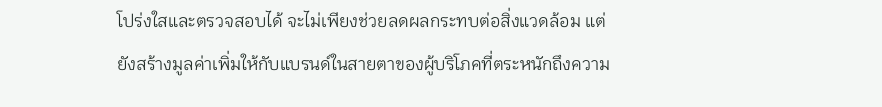โปร่งใสและตรวจสอบได้ จะไม่เพียงช่วยลดผลกระทบต่อสิ่งแวดล้อม แต่ยังสร้างมูลค่าเพิ่มให้กับแบรนด์ในสายตาของผู้บริโภคที่ตระหนักถึงความ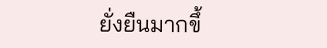ยั่งยืนมากขึ้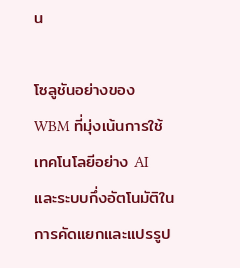น

โซลูชันอย่างของ WBM ที่มุ่งเน้นการใช้เทคโนโลยีอย่าง AI และระบบกึ่งอัตโนมัติในการคัดแยกและแปรรูป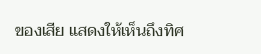ของเสีย แสดงให้เห็นถึงทิศ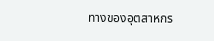ทางของอุตสาหกร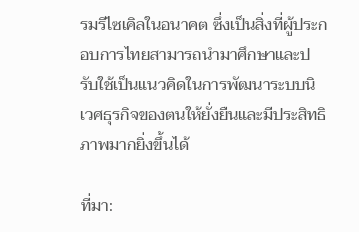รมรีไซเคิลในอนาคต ซึ่งเป็นสิ่งที่ผู้ประกอบการไทยสามารถนำมาศึกษาและปรับใช้เป็นแนวคิดในการพัฒนาระบบนิเวศธุรกิจของตนให้ยั่งยืนและมีประสิทธิภาพมากยิ่งขึ้นได้

ที่มา: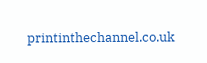printinthechannel.co.uk